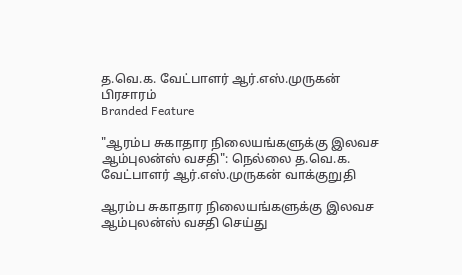த.வெ.க. வேட்பாளர் ஆர்.எஸ்.முருகன் பிரசாரம்
Branded Feature

"ஆரம்ப சுகாதார நிலையங்களுக்கு இலவச ஆம்புலன்ஸ் வசதி": நெல்லை த.வெ.க. வேட்பாளர் ஆர்.எஸ்.முருகன் வாக்குறுதி

ஆரம்ப சுகாதார நிலையங்களுக்கு இலவச ஆம்புலன்ஸ் வசதி செய்து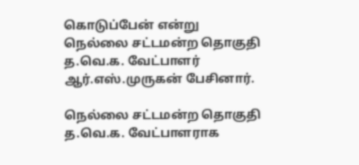கொடுப்பேன் என்று நெல்லை சட்டமன்ற தொகுதி த.வெ.க. வேட்பாளர் ஆர்.எஸ்.முருகன் பேசினார்.

நெல்லை சட்டமன்ற தொகுதி த.வெ.க. வேட்பாளராக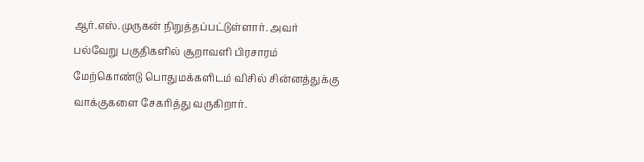ஆர்.எஸ்.முருகன் நிறுத்தப்பட்டுள்ளார். அவர் பல்வேறு பகுதிகளில் சூறாவளி பிரசாரம் மேற்கொண்டு பொதுமக்களிடம் விசில் சின்னத்துக்கு வாக்குகளை சேகரித்து வருகிறார்.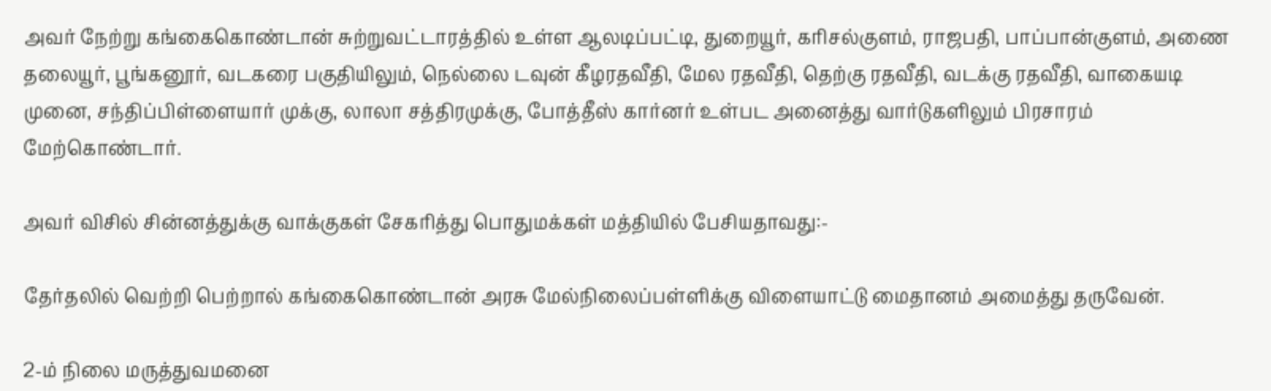அவர் நேற்று கங்கைகொண்டான் சுற்றுவட்டாரத்தில் உள்ள ஆலடிப்பட்டி, துறையூர், கரிசல்குளம், ராஜபதி, பாப்பான்குளம், அணை தலையூர், பூங்கனூர், வடகரை பகுதியிலும், நெல்லை டவுன் கீழரதவீதி, மேல ரதவீதி, தெற்கு ரதவீதி, வடக்கு ரதவீதி, வாகையடி முனை, சந்திப்பிள்ளையார் முக்கு, லாலா சத்திரமுக்கு, போத்தீஸ் கார்னர் உள்பட அனைத்து வார்டுகளிலும் பிரசாரம் மேற்கொண்டார்.

அவர் விசில் சின்னத்துக்கு வாக்குகள் சேகரித்து பொதுமக்கள் மத்தியில் பேசியதாவது:-

தேர்தலில் வெற்றி பெற்றால் கங்கைகொண்டான் அரசு மேல்நிலைப்பள்ளிக்கு விளையாட்டு மைதானம் அமைத்து தருவேன்.

2-ம் நிலை மருத்துவமனை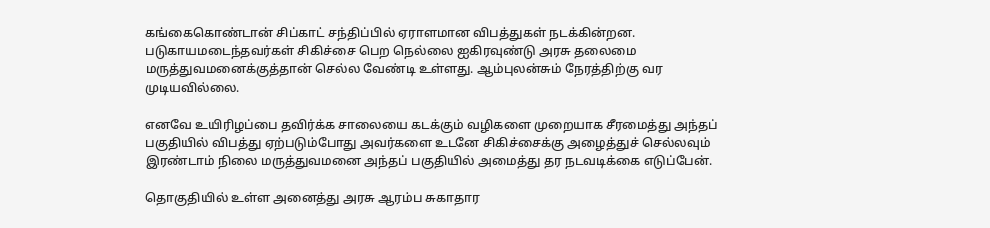கங்கைகொண்டான் சிப்காட் சந்திப்பில் ஏராளமான விபத்துகள் நடக்கின்றன. படுகாயமடைந்தவர்கள் சிகிச்சை பெற நெல்லை ஐகிரவுண்டு அரசு தலைமை மருத்துவமனைக்குத்தான் செல்ல வேண்டி உள்ளது. ஆம்புலன்சும் நேரத்திற்கு வர முடியவில்லை.

எனவே உயிரிழப்பை தவிர்க்க சாலையை கடக்கும் வழிகளை முறையாக சீரமைத்து அந்தப் பகுதியில் விபத்து ஏற்படும்போது அவர்களை உடனே சிகிச்சைக்கு அழைத்துச் செல்லவும் இரண்டாம் நிலை மருத்துவமனை அந்தப் பகுதியில் அமைத்து தர நடவடிக்கை எடுப்பேன்.

தொகுதியில் உள்ள அனைத்து அரசு ஆரம்ப சுகாதார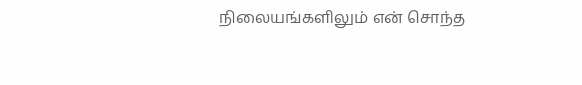நிலையங்களிலும் என் சொந்த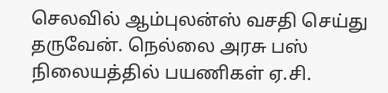செலவில் ஆம்புலன்ஸ் வசதி செய்து தருவேன். நெல்லை அரசு பஸ் நிலையத்தில் பயணிகள் ஏ.சி.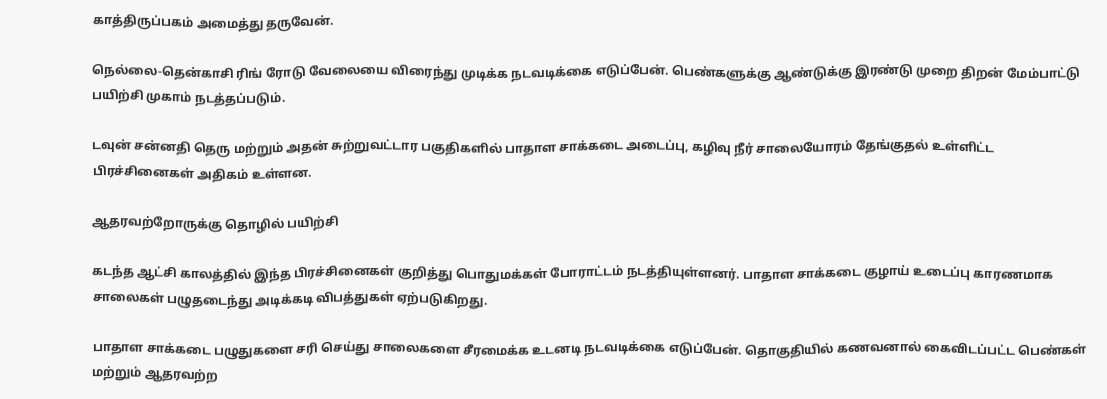காத்திருப்பகம் அமைத்து தருவேன்.

நெல்லை-தென்காசி ரிங் ரோடு வேலையை விரைந்து முடிக்க நடவடிக்கை எடுப்பேன். பெண்களுக்கு ஆண்டுக்கு இரண்டு முறை திறன் மேம்பாட்டு பயிற்சி முகாம் நடத்தப்படும்.

டவுன் சன்னதி தெரு மற்றும் அதன் சுற்றுவட்டார பகுதிகளில் பாதாள சாக்கடை அடைப்பு, கழிவு நீர் சாலையோரம் தேங்குதல் உள்ளிட்ட பிரச்சினைகள் அதிகம் உள்ளன.

ஆதரவற்றோருக்கு தொழில் பயிற்சி

கடந்த ஆட்சி காலத்தில் இந்த பிரச்சினைகள் குறித்து பொதுமக்கள் போராட்டம் நடத்தியுள்ளனர். பாதாள சாக்கடை குழாய் உடைப்பு காரணமாக சாலைகள் பழுதடைந்து அடிக்கடி விபத்துகள் ஏற்படுகிறது.

பாதாள சாக்கடை பழுதுகளை சரி செய்து சாலைகளை சீரமைக்க உடனடி நடவடிக்கை எடுப்பேன். தொகுதியில் கணவனால் கைவிடப்பட்ட பெண்கள் மற்றும் ஆதரவற்ற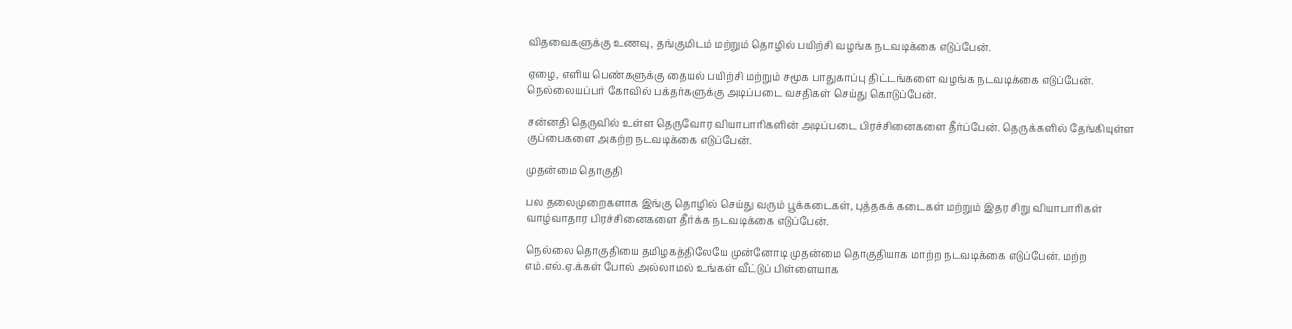விதவைகளுக்கு உணவு, தங்குமிடம் மற்றும் தொழில் பயிற்சி வழங்க நடவடிக்கை எடுப்பேன்.

ஏழை, எளிய பெண்களுக்கு தையல் பயிற்சி மற்றும் சமூக பாதுகாப்பு திட்டங்களை வழங்க நடவடிக்கை எடுப்பேன். நெல்லையப்பர் கோவில் பக்தர்களுக்கு அடிப்படை வசதிகள் செய்து கொடுப்பேன்.

சன்னதி தெருவில் உள்ள தெருவோர வியாபாரிகளின் அடிப்படை பிரச்சினைகளை தீர்ப்பேன். தெருக்களில் தேங்கியுள்ள குப்பைகளை அகற்ற நடவடிக்கை எடுப்பேன்.

முதன்மை தொகுதி

பல தலைமுறைகளாக இங்கு தொழில் செய்து வரும் பூக்கடைகள், புத்தகக் கடைகள் மற்றும் இதர சிறு வியாபாரிகள் வாழ்வாதார பிரச்சினைகளை தீர்க்க நடவடிக்கை எடுப்பேன்.

நெல்லை தொகுதியை தமிழகத்திலேயே முன்னோடி முதன்மை தொகுதியாக மாற்ற நடவடிக்கை எடுப்பேன். மற்ற எம்.எல்.ஏ.க்கள் போல் அல்லாமல் உங்கள் வீட்டுப் பிள்ளையாக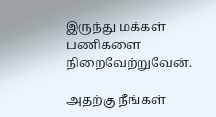இருந்து மக்கள் பணிகளை நிறைவேற்றுவேன்.

அதற்கு நீங்கள்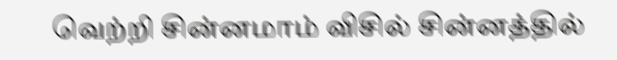வெற்றி சின்னமாம் விசில் சின்னத்தில்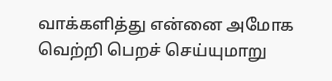வாக்களித்து என்னை அமோக வெற்றி பெறச் செய்யுமாறு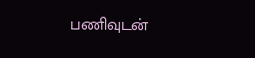பணிவுடன்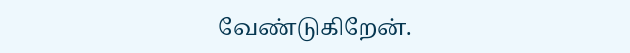வேண்டுகிறேன்.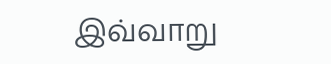இவ்வாறு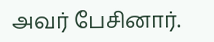அவர் பேசினார்.